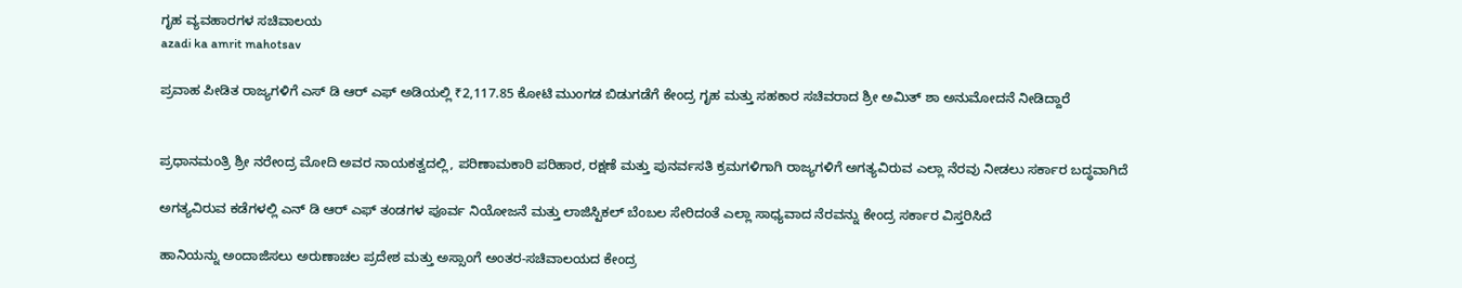ಗೃಹ ವ್ಯವಹಾರಗಳ ಸಚಿವಾಲಯ
azadi ka amrit mahotsav

ಪ್ರವಾಹ ಪೀಡಿತ ರಾಜ್ಯಗಳಿಗೆ ಎಸ್‌ ಡಿ ಆರ್‌ ಎಫ್ ಅಡಿಯಲ್ಲಿ ₹2,117.85 ಕೋಟಿ ಮುಂಗಡ ಬಿಡುಗಡೆಗೆ ಕೇಂದ್ರ ಗೃಹ ಮತ್ತು ಸಹಕಾರ ಸಚಿವರಾದ ಶ್ರೀ ಅಮಿತ್ ಶಾ ಅನುಮೋದನೆ ನೀಡಿದ್ದಾರೆ


ಪ್ರಧಾನಮಂತ್ರಿ ಶ್ರೀ ನರೇಂದ್ರ ಮೋದಿ ಅವರ ನಾಯಕತ್ವದಲ್ಲಿ, ಪರಿಣಾಮಕಾರಿ ಪರಿಹಾರ, ರಕ್ಷಣೆ ಮತ್ತು ಪುನರ್ವಸತಿ ಕ್ರಮಗಳಿಗಾಗಿ ರಾಜ್ಯಗಳಿಗೆ ಅಗತ್ಯವಿರುವ ಎಲ್ಲಾ ನೆರವು ನೀಡಲು ಸರ್ಕಾರ ಬದ್ಧವಾಗಿದೆ

ಅಗತ್ಯವಿರುವ ಕಡೆಗಳಲ್ಲಿ ಎನ್ ಡಿ ಆರ್‌ ಎಫ್ ತಂಡಗಳ ಪೂರ್ವ ನಿಯೋಜನೆ ಮತ್ತು ಲಾಜಿಸ್ಟಿಕಲ್ ಬೆಂಬಲ ಸೇರಿದಂತೆ ಎಲ್ಲಾ ಸಾಧ್ಯವಾದ ನೆರವನ್ನು ಕೇಂದ್ರ ಸರ್ಕಾರ ವಿಸ್ತರಿಸಿದೆ

ಹಾನಿಯನ್ನು ಅಂದಾಜಿಸಲು ಅರುಣಾಚಲ ಪ್ರದೇಶ ಮತ್ತು ಅಸ್ಸಾಂಗೆ ಅಂತರ-ಸಚಿವಾಲಯದ ಕೇಂದ್ರ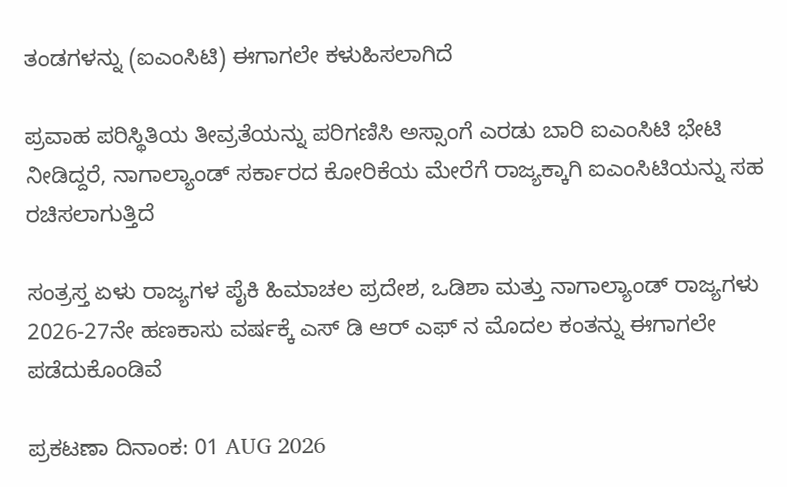ತಂಡಗಳನ್ನು (ಐಎಂಸಿಟಿ) ಈಗಾಗಲೇ ಕಳುಹಿಸಲಾಗಿದೆ

ಪ್ರವಾಹ ಪರಿಸ್ಥಿತಿಯ ತೀವ್ರತೆಯನ್ನು ಪರಿಗಣಿಸಿ ಅಸ್ಸಾಂಗೆ ಎರಡು ಬಾರಿ ಐಎಂಸಿಟಿ ಭೇಟಿ ನೀಡಿದ್ದರೆ, ನಾಗಾಲ್ಯಾಂಡ್ ಸರ್ಕಾರದ ಕೋರಿಕೆಯ ಮೇರೆಗೆ ರಾಜ್ಯಕ್ಕಾಗಿ ಐಎಂಸಿಟಿಯನ್ನು ಸಹ ರಚಿಸಲಾಗುತ್ತಿದೆ

ಸಂತ್ರಸ್ತ ಏಳು ರಾಜ್ಯಗಳ ಪೈಕಿ ಹಿಮಾಚಲ ಪ್ರದೇಶ, ಒಡಿಶಾ ಮತ್ತು ನಾಗಾಲ್ಯಾಂಡ್ ರಾಜ್ಯಗಳು 2026-27ನೇ ಹಣಕಾಸು ವರ್ಷಕ್ಕೆ ಎಸ್‌ ಡಿ ಆರ್‌ ಎಫ್‌ ನ ಮೊದಲ ಕಂತನ್ನು ಈಗಾಗಲೇ ಪಡೆದುಕೊಂಡಿವೆ

ಪ್ರಕಟಣಾ ದಿನಾಂಕ: 01 AUG 2026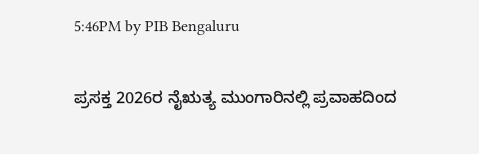5:46PM by PIB Bengaluru

ಪ್ರಸಕ್ತ 2026ರ ನೈಋತ್ಯ ಮುಂಗಾರಿನಲ್ಲಿ ಪ್ರವಾಹದಿಂದ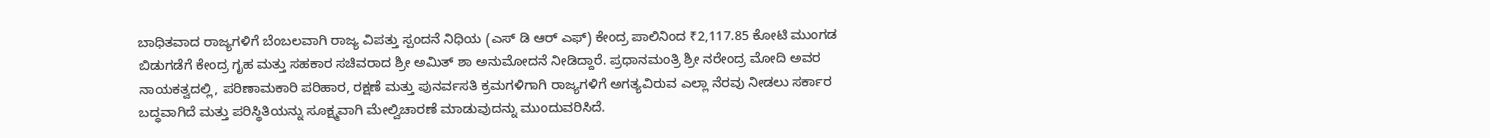ಬಾಧಿತವಾದ ರಾಜ್ಯಗಳಿಗೆ ಬೆಂಬಲವಾಗಿ ರಾಜ್ಯ ವಿಪತ್ತು ಸ್ಪಂದನೆ ನಿಧಿಯ (ಎಸ್ ಡಿ ಆರ್ ಎಫ್) ಕೇಂದ್ರ ಪಾಲಿನಿಂದ ₹2,117.85 ಕೋಟಿ ಮುಂಗಡ ಬಿಡುಗಡೆಗೆ ಕೇಂದ್ರ ಗೃಹ ಮತ್ತು ಸಹಕಾರ ಸಚಿವರಾದ ಶ್ರೀ ಅಮಿತ್ ಶಾ ಅನುಮೋದನೆ ನೀಡಿದ್ದಾರೆ. ಪ್ರಧಾನಮಂತ್ರಿ ಶ್ರೀ ನರೇಂದ್ರ ಮೋದಿ ಅವರ ನಾಯಕತ್ವದಲ್ಲಿ, ಪರಿಣಾಮಕಾರಿ ಪರಿಹಾರ, ರಕ್ಷಣೆ ಮತ್ತು ಪುನರ್ವಸತಿ ಕ್ರಮಗಳಿಗಾಗಿ ರಾಜ್ಯಗಳಿಗೆ ಅಗತ್ಯವಿರುವ ಎಲ್ಲಾ ನೆರವು ನೀಡಲು ಸರ್ಕಾರ ಬದ್ಧವಾಗಿದೆ ಮತ್ತು ಪರಿಸ್ಥಿತಿಯನ್ನು ಸೂಕ್ಷ್ಮವಾಗಿ ಮೇಲ್ವಿಚಾರಣೆ ಮಾಡುವುದನ್ನು ಮುಂದುವರಿಸಿದೆ.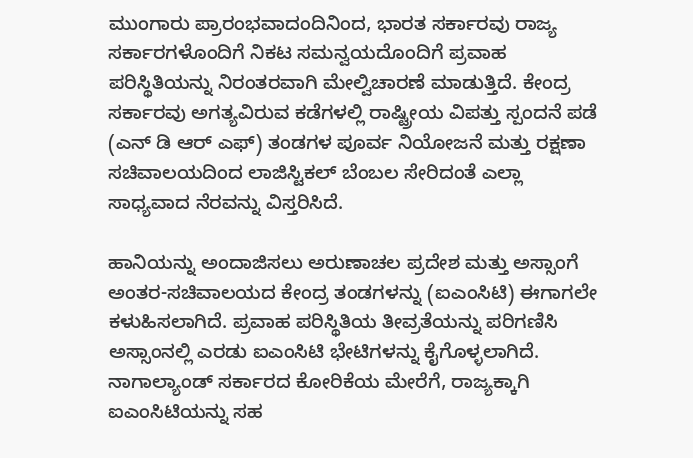ಮುಂಗಾರು ಪ್ರಾರಂಭವಾದಂದಿನಿಂದ, ಭಾರತ ಸರ್ಕಾರವು ರಾಜ್ಯ ಸರ್ಕಾರಗಳೊಂದಿಗೆ ನಿಕಟ ಸಮನ್ವಯದೊಂದಿಗೆ ಪ್ರವಾಹ ಪರಿಸ್ಥಿತಿಯನ್ನು ನಿರಂತರವಾಗಿ ಮೇಲ್ವಿಚಾರಣೆ ಮಾಡುತ್ತಿದೆ. ಕೇಂದ್ರ ಸರ್ಕಾರವು ಅಗತ್ಯವಿರುವ ಕಡೆಗಳಲ್ಲಿ ರಾಷ್ಟ್ರೀಯ ವಿಪತ್ತು ಸ್ಪಂದನೆ ಪಡೆ (ಎನ್ ಡಿ ಆರ್‌ ಎಫ್) ತಂಡಗಳ ಪೂರ್ವ ನಿಯೋಜನೆ ಮತ್ತು ರಕ್ಷಣಾ ಸಚಿವಾಲಯದಿಂದ ಲಾಜಿಸ್ಟಿಕಲ್ ಬೆಂಬಲ ಸೇರಿದಂತೆ ಎಲ್ಲಾ ಸಾಧ್ಯವಾದ ನೆರವನ್ನು ವಿಸ್ತರಿಸಿದೆ.

ಹಾನಿಯನ್ನು ಅಂದಾಜಿಸಲು ಅರುಣಾಚಲ ಪ್ರದೇಶ ಮತ್ತು ಅಸ್ಸಾಂಗೆ ಅಂತರ-ಸಚಿವಾಲಯದ ಕೇಂದ್ರ ತಂಡಗಳನ್ನು (ಐಎಂಸಿಟಿ) ಈಗಾಗಲೇ ಕಳುಹಿಸಲಾಗಿದೆ. ಪ್ರವಾಹ ಪರಿಸ್ಥಿತಿಯ ತೀವ್ರತೆಯನ್ನು ಪರಿಗಣಿಸಿ ಅಸ್ಸಾಂನಲ್ಲಿ ಎರಡು ಐಎಂಸಿಟಿ ಭೇಟಿಗಳನ್ನು ಕೈಗೊಳ್ಳಲಾಗಿದೆ. ನಾಗಾಲ್ಯಾಂಡ್ ಸರ್ಕಾರದ ಕೋರಿಕೆಯ ಮೇರೆಗೆ, ರಾಜ್ಯಕ್ಕಾಗಿ ಐಎಂಸಿಟಿಯನ್ನು ಸಹ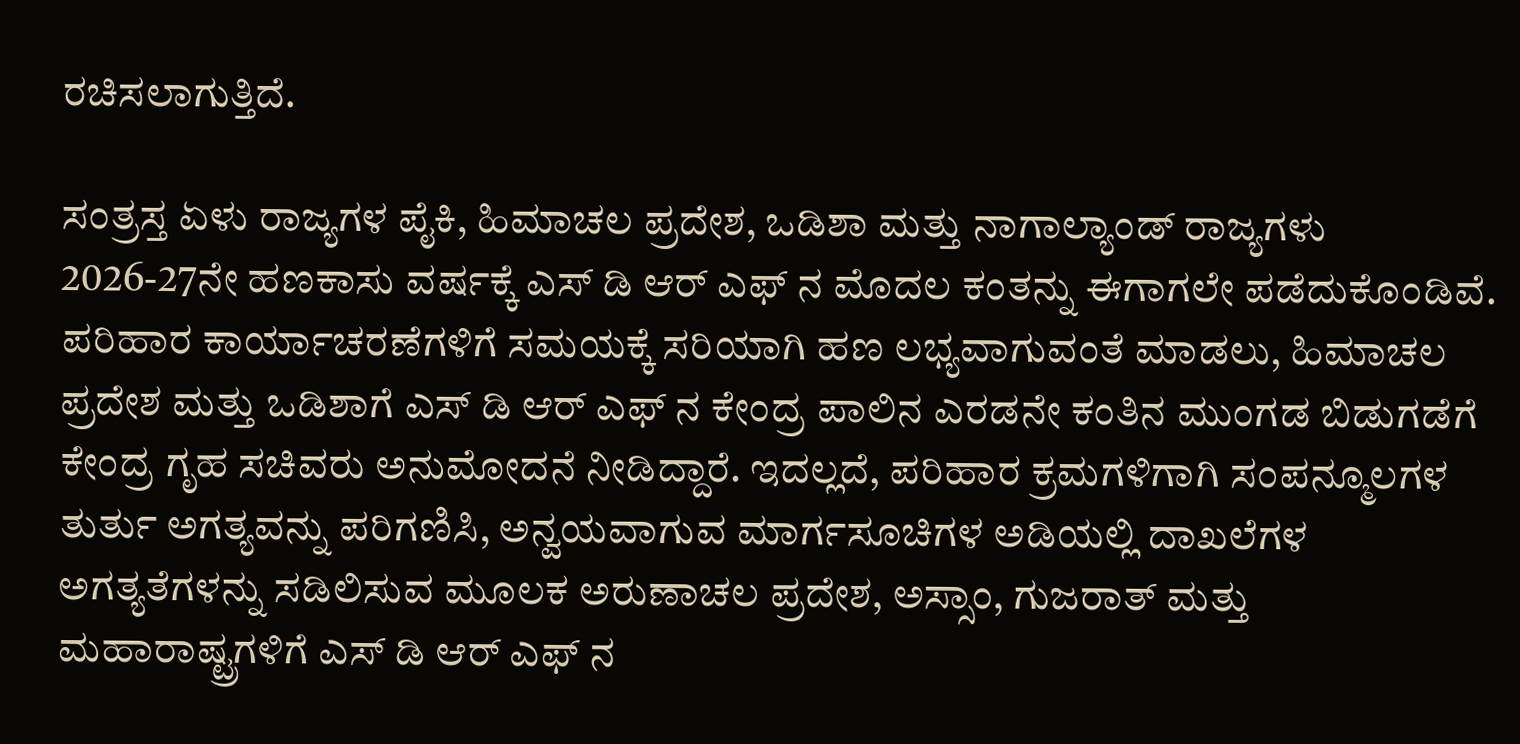ರಚಿಸಲಾಗುತ್ತಿದೆ.

ಸಂತ್ರಸ್ತ ಏಳು ರಾಜ್ಯಗಳ ಪೈಕಿ, ಹಿಮಾಚಲ ಪ್ರದೇಶ, ಒಡಿಶಾ ಮತ್ತು ನಾಗಾಲ್ಯಾಂಡ್ ರಾಜ್ಯಗಳು 2026-27ನೇ ಹಣಕಾಸು ವರ್ಷಕ್ಕೆ ಎಸ್‌ ಡಿ ಆರ್‌ ಎಫ್‌ ನ ಮೊದಲ ಕಂತನ್ನು ಈಗಾಗಲೇ ಪಡೆದುಕೊಂಡಿವೆ. ಪರಿಹಾರ ಕಾರ್ಯಾಚರಣೆಗಳಿಗೆ ಸಮಯಕ್ಕೆ ಸರಿಯಾಗಿ ಹಣ ಲಭ್ಯವಾಗುವಂತೆ ಮಾಡಲು, ಹಿಮಾಚಲ ಪ್ರದೇಶ ಮತ್ತು ಒಡಿಶಾಗೆ ಎಸ್‌ ಡಿ ಆರ್‌ ಎಫ್‌ ನ ಕೇಂದ್ರ ಪಾಲಿನ ಎರಡನೇ ಕಂತಿನ ಮುಂಗಡ ಬಿಡುಗಡೆಗೆ ಕೇಂದ್ರ ಗೃಹ ಸಚಿವರು ಅನುಮೋದನೆ ನೀಡಿದ್ದಾರೆ. ಇದಲ್ಲದೆ, ಪರಿಹಾರ ಕ್ರಮಗಳಿಗಾಗಿ ಸಂಪನ್ಮೂಲಗಳ ತುರ್ತು ಅಗತ್ಯವನ್ನು ಪರಿಗಣಿಸಿ, ಅನ್ವಯವಾಗುವ ಮಾರ್ಗಸೂಚಿಗಳ ಅಡಿಯಲ್ಲಿ ದಾಖಲೆಗಳ ಅಗತ್ಯತೆಗಳನ್ನು ಸಡಿಲಿಸುವ ಮೂಲಕ ಅರುಣಾಚಲ ಪ್ರದೇಶ, ಅಸ್ಸಾಂ, ಗುಜರಾತ್ ಮತ್ತು ಮಹಾರಾಷ್ಟ್ರಗಳಿಗೆ ಎಸ್‌ ಡಿ ಆರ್‌ ಎಫ್‌ ನ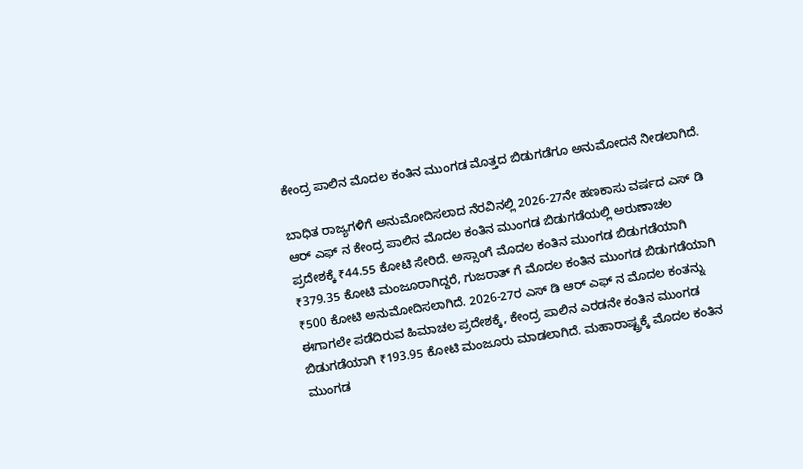ಕೇಂದ್ರ ಪಾಲಿನ ಮೊದಲ ಕಂತಿನ ಮುಂಗಡ ಮೊತ್ತದ ಬಿಡುಗಡೆಗೂ ಅನುಮೋದನೆ ನೀಡಲಾಗಿದೆ.

ಬಾಧಿತ ರಾಜ್ಯಗಳಿಗೆ ಅನುಮೋದಿಸಲಾದ ನೆರವಿನಲ್ಲಿ 2026-27ನೇ ಹಣಕಾಸು ವರ್ಷದ ಎಸ್‌ ಡಿ ಆರ್‌ ಎಫ್‌ ನ ಕೇಂದ್ರ ಪಾಲಿನ ಮೊದಲ ಕಂತಿನ ಮುಂಗಡ ಬಿಡುಗಡೆಯಲ್ಲಿ ಅರುಣಾಚಲ ಪ್ರದೇಶಕ್ಕೆ ₹44.55 ಕೋಟಿ ಸೇರಿದೆ. ಅಸ್ಸಾಂಗೆ ಮೊದಲ ಕಂತಿನ ಮುಂಗಡ ಬಿಡುಗಡೆಯಾಗಿ ₹379.35 ಕೋಟಿ ಮಂಜೂರಾಗಿದ್ದರೆ, ಗುಜರಾತ್‌ ಗೆ ಮೊದಲ ಕಂತಿನ ಮುಂಗಡ ಬಿಡುಗಡೆಯಾಗಿ ₹500 ಕೋಟಿ ಅನುಮೋದಿಸಲಾಗಿದೆ. 2026-27ರ ಎಸ್‌ ಡಿ ಆರ್‌ ಎಫ್‌ ನ ಮೊದಲ ಕಂತನ್ನು ಈಗಾಗಲೇ ಪಡೆದಿರುವ ಹಿಮಾಚಲ ಪ್ರದೇಶಕ್ಕೆ, ಕೇಂದ್ರ ಪಾಲಿನ ಎರಡನೇ ಕಂತಿನ ಮುಂಗಡ ಬಿಡುಗಡೆಯಾಗಿ ₹193.95 ಕೋಟಿ ಮಂಜೂರು ಮಾಡಲಾಗಿದೆ. ಮಹಾರಾಷ್ಟ್ರಕ್ಕೆ ಮೊದಲ ಕಂತಿನ ಮುಂಗಡ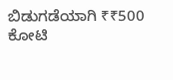ಬಿಡುಗಡೆಯಾಗಿ ₹₹500 ಕೋಟಿ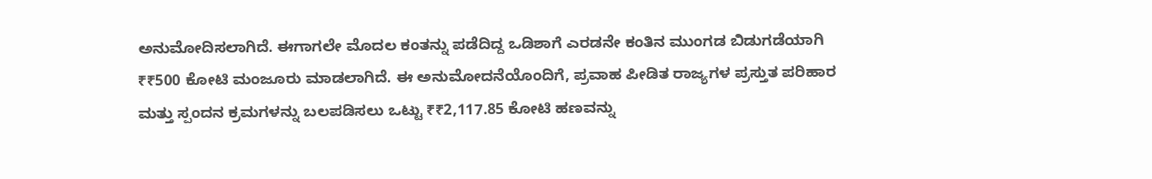ಅನುಮೋದಿಸಲಾಗಿದೆ. ಈಗಾಗಲೇ ಮೊದಲ ಕಂತನ್ನು ಪಡೆದಿದ್ದ ಒಡಿಶಾಗೆ ಎರಡನೇ ಕಂತಿನ ಮುಂಗಡ ಬಿಡುಗಡೆಯಾಗಿ ₹₹500 ಕೋಟಿ ಮಂಜೂರು ಮಾಡಲಾಗಿದೆ. ಈ ಅನುಮೋದನೆಯೊಂದಿಗೆ, ಪ್ರವಾಹ ಪೀಡಿತ ರಾಜ್ಯಗಳ ಪ್ರಸ್ತುತ ಪರಿಹಾರ ಮತ್ತು ಸ್ಪಂದನ ಕ್ರಮಗಳನ್ನು ಬಲಪಡಿಸಲು ಒಟ್ಟು ₹₹2,117.85 ಕೋಟಿ ಹಣವನ್ನು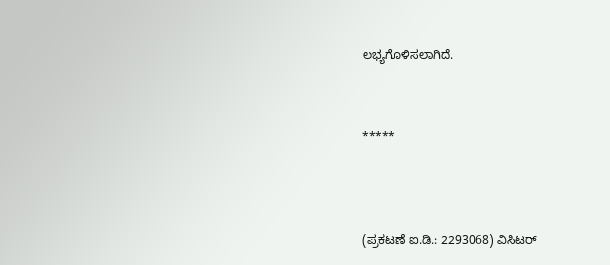ಲಭ್ಯಗೊಳಿಸಲಾಗಿದೆ.



*****




(ಪ್ರಕಟಣೆ ಐ.ಡಿ.: 2293068) ವಿಸಿಟರ್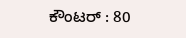ಕೌಂಟರ್ : 80